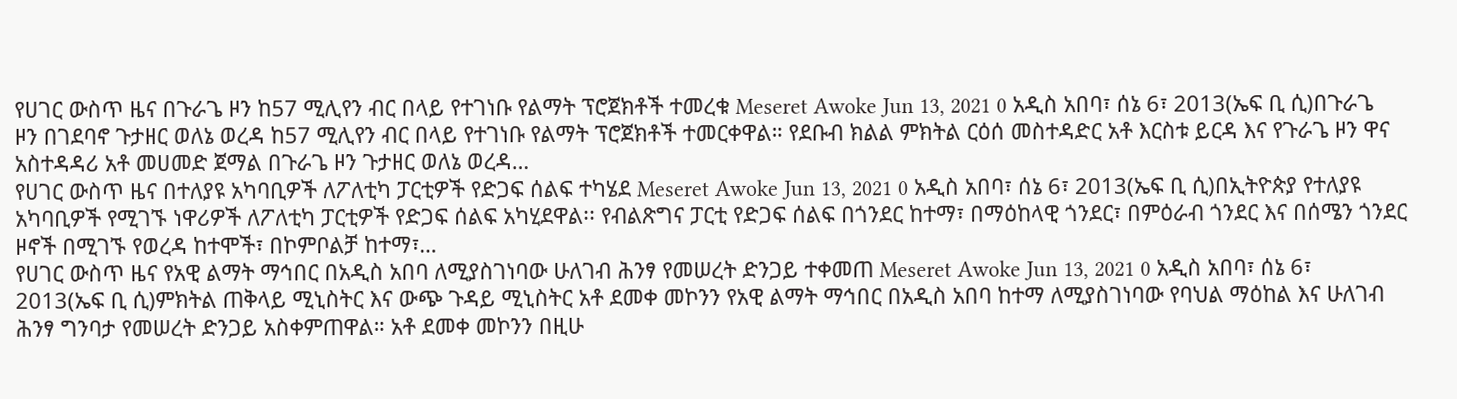የሀገር ውስጥ ዜና በጉራጌ ዞን ከ57 ሚሊየን ብር በላይ የተገነቡ የልማት ፕሮጀክቶች ተመረቁ Meseret Awoke Jun 13, 2021 0 አዲስ አበባ፣ ሰኔ 6፣ 2013(ኤፍ ቢ ሲ)በጉራጌ ዞን በገደባኖ ጉታዘር ወለኔ ወረዳ ከ57 ሚሊየን ብር በላይ የተገነቡ የልማት ፕሮጀክቶች ተመርቀዋል። የደቡብ ክልል ምክትል ርዕሰ መስተዳድር አቶ እርስቱ ይርዳ እና የጉራጌ ዞን ዋና አስተዳዳሪ አቶ መሀመድ ጀማል በጉራጌ ዞን ጉታዘር ወለኔ ወረዳ…
የሀገር ውስጥ ዜና በተለያዩ አካባቢዎች ለፖለቲካ ፓርቲዎች የድጋፍ ሰልፍ ተካሄደ Meseret Awoke Jun 13, 2021 0 አዲስ አበባ፣ ሰኔ 6፣ 2013(ኤፍ ቢ ሲ)በኢትዮጵያ የተለያዩ አካባቢዎች የሚገኙ ነዋሪዎች ለፖለቲካ ፓርቲዎች የድጋፍ ሰልፍ አካሂደዋል፡፡ የብልጽግና ፓርቲ የድጋፍ ሰልፍ በጎንደር ከተማ፣ በማዕከላዊ ጎንደር፣ በምዕራብ ጎንደር እና በሰሜን ጎንደር ዞኖች በሚገኙ የወረዳ ከተሞች፣ በኮምቦልቻ ከተማ፣…
የሀገር ውስጥ ዜና የአዊ ልማት ማኅበር በአዲስ አበባ ለሚያስገነባው ሁለገብ ሕንፃ የመሠረት ድንጋይ ተቀመጠ Meseret Awoke Jun 13, 2021 0 አዲስ አበባ፣ ሰኔ 6፣ 2013(ኤፍ ቢ ሲ)ምክትል ጠቅላይ ሚኒስትር እና ውጭ ጉዳይ ሚኒስትር አቶ ደመቀ መኮንን የአዊ ልማት ማኅበር በአዲስ አበባ ከተማ ለሚያስገነባው የባህል ማዕከል እና ሁለገብ ሕንፃ ግንባታ የመሠረት ድንጋይ አስቀምጠዋል። አቶ ደመቀ መኮንን በዚሁ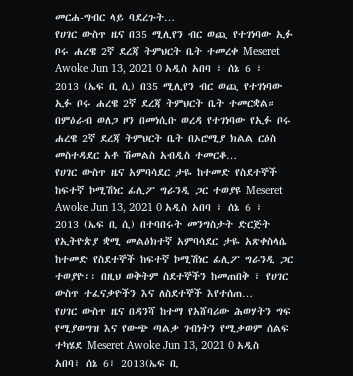መርሐ-ግብር ላይ ባደረጉት…
የሀገር ውስጥ ዜና በ35 ሚሊየን ብር ወጪ የተገነባው ኢፉ ቦሩ ሐረዌ 2ኛ ደረጃ ትምህርት ቤት ተመረቀ Meseret Awoke Jun 13, 2021 0 አዲስ አበባ ፣ ሰኔ 6 ፣ 2013 (ኤፍ ቢ ሲ) በ35 ሚሊየን ብር ወጪ የተገነባው ኢፉ ቦሩ ሐረዌ 2ኛ ደረጃ ትምህርት ቤት ተመርቋል። በምዕራብ ወለጋ ዞን በመነሲቡ ወረዳ የተገነባው የኢፉ ቦሩ ሐረዌ 2ኛ ደረጃ ትምህርት ቤት በኦሮሚያ ክልል ርዕስ መስተዳደር አቶ ሽመልስ አብዲስ ተመርቆ…
የሀገር ውስጥ ዜና አምባሳደር ታዬ ከተመድ የስደተኞች ከፍተኛ ኮሚሽነር ፊሊፖ ግራንዲ ጋር ተወያዩ Meseret Awoke Jun 13, 2021 0 አዲስ አበባ ፣ ሰኔ 6 ፣ 2013 (ኤፍ ቢ ሲ) በተባበሩት መንግስታት ድርጅት የኢትዮጵያ ቋሚ መልዕክተኛ አምባሳደር ታዬ አጽቀስላሴ ከተመድ የስደተኞች ከፍተኛ ኮሚሽነር ፊሊፖ ግራንዲ ጋር ተወያዮ፡፡ በዚህ ወቅትም ስደተኞችን ከመጠበቅ ፣ የሀገር ውስጥ ተፈናቃዮችን እና ለስደተኞች እየተሰጠ…
የሀገር ውስጥ ዜና በዳንሻ ከተማ የአሸባሪው ሕወሃትን ግፍ የሚያወግዝ እና የውጭ ጣልቃ ገብነትን የሚቃወም ሰልፍ ተካሄደ Meseret Awoke Jun 13, 2021 0 አዲስ አበባ፣ ሰኔ 6፣ 2013(ኤፍ ቢ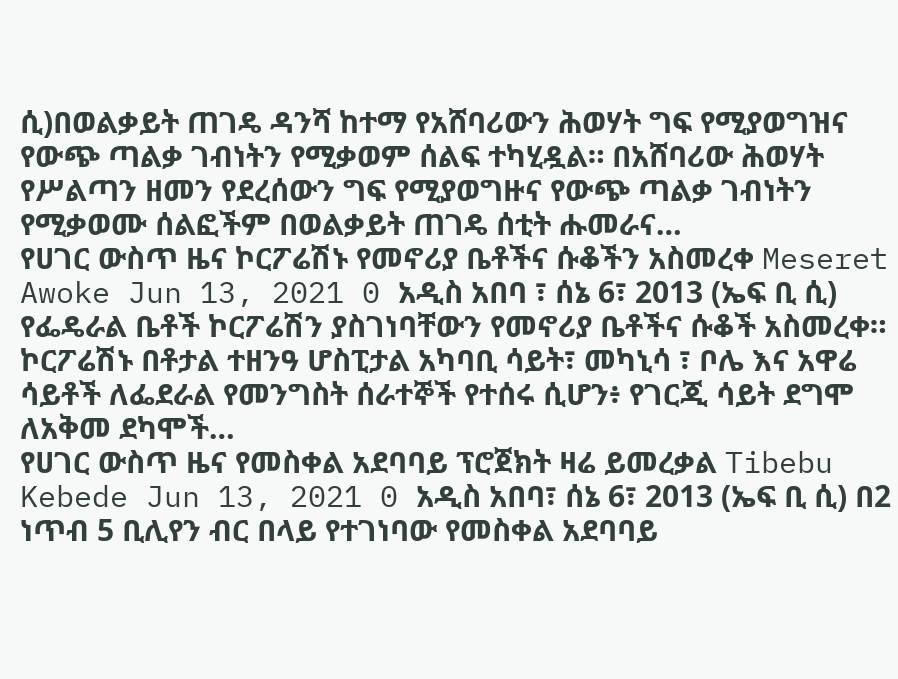ሲ)በወልቃይት ጠገዴ ዳንሻ ከተማ የአሸባሪውን ሕወሃት ግፍ የሚያወግዝና የውጭ ጣልቃ ገብነትን የሚቃወም ሰልፍ ተካሂዷል። በአሸባሪው ሕወሃት የሥልጣን ዘመን የደረሰውን ግፍ የሚያወግዙና የውጭ ጣልቃ ገብነትን የሚቃወሙ ሰልፎችም በወልቃይት ጠገዴ ሰቲት ሑመራና…
የሀገር ውስጥ ዜና ኮርፖሬሽኑ የመኖሪያ ቤቶችና ሱቆችን አስመረቀ Meseret Awoke Jun 13, 2021 0 አዲስ አበባ ፣ ሰኔ 6፣ 2013 (ኤፍ ቢ ሲ) የፌዴራል ቤቶች ኮርፖሬሽን ያስገነባቸውን የመኖሪያ ቤቶችና ሱቆች አስመረቀ። ኮርፖሬሽኑ በቶታል ተዘንዓ ሆስፒታል አካባቢ ሳይት፣ መካኒሳ ፣ ቦሌ እና አዋሬ ሳይቶች ለፌደራል የመንግስት ሰራተኞች የተሰሩ ሲሆን፥ የገርጂ ሳይት ደግሞ ለአቅመ ደካሞች…
የሀገር ውስጥ ዜና የመስቀል አደባባይ ፕሮጀክት ዛሬ ይመረቃል Tibebu Kebede Jun 13, 2021 0 አዲስ አበባ፣ ሰኔ 6፣ 2013 (ኤፍ ቢ ሲ) በ2 ነጥብ 5 ቢሊየን ብር በላይ የተገነባው የመስቀል አደባባይ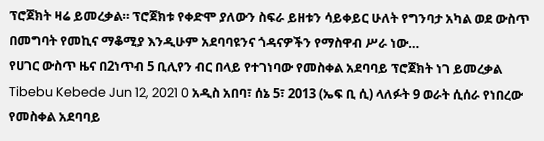ፕሮጀክት ዛሬ ይመረቃል። ፕሮጀክቱ የቀድሞ ያለውን ስፍራ ይዘቱን ሳይቀይር ሁለት የግንባታ አካል ወደ ውስጥ በመግባት የመኪና ማቆሚያ እንዲሁም አደባባዩንና ጎዳናዎችን የማስዋብ ሥራ ነው…
የሀገር ውስጥ ዜና በ2ነጥብ 5 ቢሊየን ብር በላይ የተገነባው የመስቀል አደባባይ ፕሮጀክት ነገ ይመረቃል Tibebu Kebede Jun 12, 2021 0 አዲስ አበባ፣ ሰኔ 5፣ 2013 (ኤፍ ቢ ሲ) ላለፉት 9 ወራት ሲሰራ የነበረው የመስቀል አደባባይ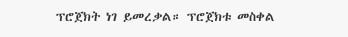ፕሮጀክት ነገ ይመረቃል። ፕሮጀክቱ መስቀል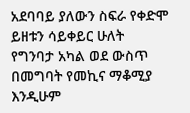አደባባይ ያለውን ስፍራ የቀድሞ ይዘቱን ሳይቀይር ሁለት የግንባታ አካል ወደ ውስጥ በመግባት የመኪና ማቆሚያ እንዲሁም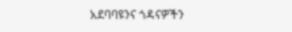አደባባዩንና ጎዳናዎችን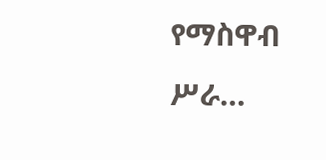የማስዋብ ሥራ…